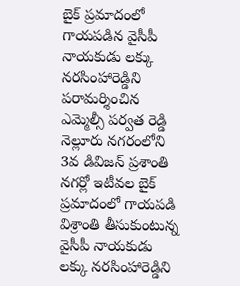బైక్ ప్రమాదంలో గాయపడిన వైసీపీ నాయకుడు లక్కు నరసింహారెడ్డిని పరామర్శించిన ఎమ్మెల్సీ పర్వత రెడ్డి
నెల్లూరు నగరంలోని 3వ డివిజన్ ప్రశాంతి నగర్లో ఇటీవల బైక్ ప్రమాదంలో గాయపడి విశ్రాంతి తీసుకుంటున్న వైసీపీ నాయకుడు లక్కు నరసింహారెడ్డిని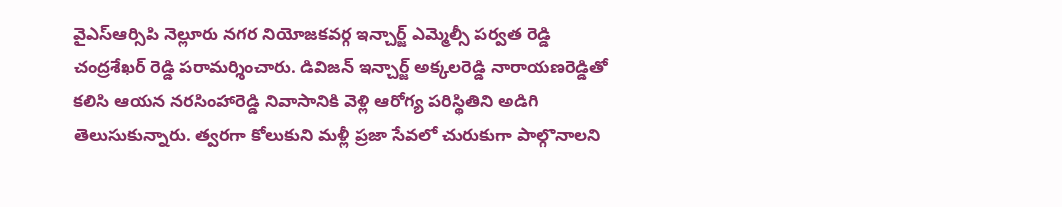వైఎస్ఆర్సిపి నెల్లూరు నగర నియోజకవర్గ ఇన్చార్జ్ ఎమ్మెల్సీ పర్వత రెడ్డి చంద్రశేఖర్ రెడ్డి పరామర్శించారు. డివిజన్ ఇన్చార్జ్ అక్కలరెడ్డి నారాయణరెడ్డితో కలిసి ఆయన నరసింహారెడ్డి నివాసానికి వెళ్లి ఆరోగ్య పరిస్థితిని అడిగి తెలుసుకున్నారు. త్వరగా కోలుకుని మళ్లీ ప్రజా సేవలో చురుకుగా పాల్గొనాలని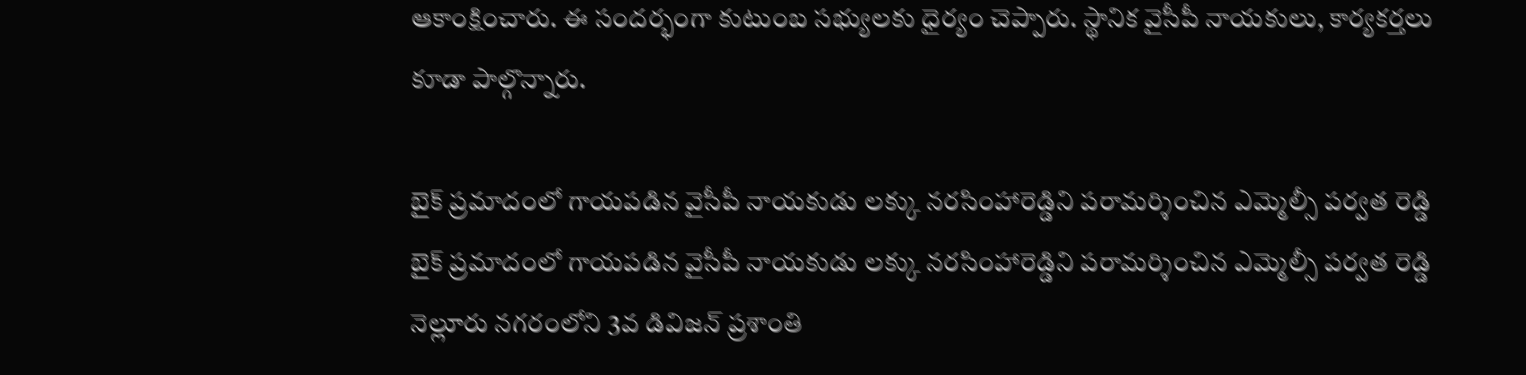ఆకాంక్షించారు. ఈ సందర్భంగా కుటుంబ సభ్యులకు ధైర్యం చెప్పారు. స్థానిక వైసీపీ నాయకులు, కార్యకర్తలు కూడా పాల్గొన్నారు.

బైక్ ప్రమాదంలో గాయపడిన వైసీపీ నాయకుడు లక్కు నరసింహారెడ్డిని పరామర్శించిన ఎమ్మెల్సీ పర్వత రెడ్డి
బైక్ ప్రమాదంలో గాయపడిన వైసీపీ నాయకుడు లక్కు నరసింహారెడ్డిని పరామర్శించిన ఎమ్మెల్సీ పర్వత రెడ్డి నెల్లూరు నగరంలోని 3వ డివిజన్ ప్రశాంతి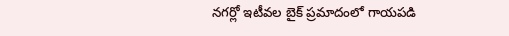నగర్లో ఇటీవల బైక్ ప్రమాదంలో గాయపడి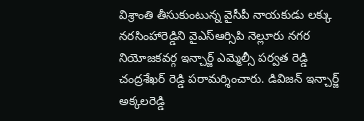విశ్రాంతి తీసుకుంటున్న వైసీపీ నాయకుడు లక్కు నరసింహారెడ్డిని వైఎస్ఆర్సిపి నెల్లూరు నగర నియోజకవర్గ ఇన్చార్జ్ ఎమ్మెల్సీ పర్వత రెడ్డి చంద్రశేఖర్ రెడ్డి పరామర్శించారు. డివిజన్ ఇన్చార్జ్ అక్కలరెడ్డి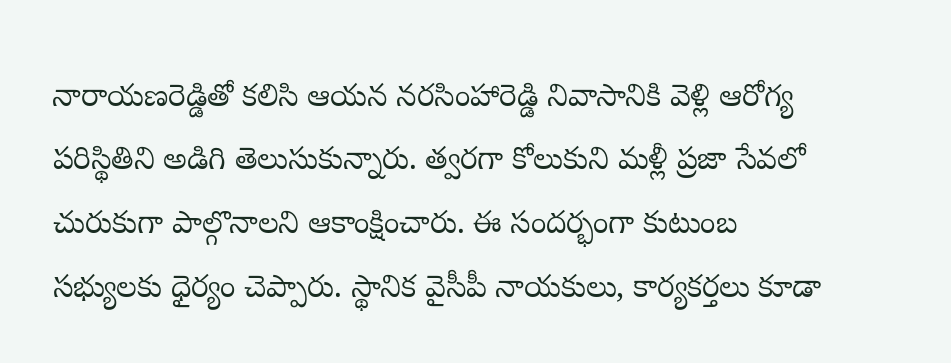నారాయణరెడ్డితో కలిసి ఆయన నరసింహారెడ్డి నివాసానికి వెళ్లి ఆరోగ్య పరిస్థితిని అడిగి తెలుసుకున్నారు. త్వరగా కోలుకుని మళ్లీ ప్రజా సేవలో చురుకుగా పాల్గొనాలని ఆకాంక్షించారు. ఈ సందర్భంగా కుటుంబ సభ్యులకు ధైర్యం చెప్పారు. స్థానిక వైసీపీ నాయకులు, కార్యకర్తలు కూడా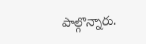పాల్గొన్నారు.